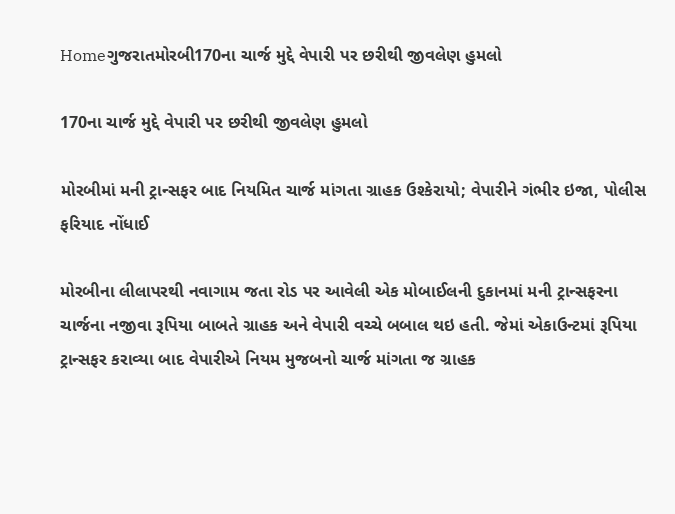Homeગુજરાતમોરબી170ના ચાર્જ મુદ્દે વેપારી પર છરીથી જીવલેણ હુમલો

170ના ચાર્જ મુદ્દે વેપારી પર છરીથી જીવલેણ હુમલો

મોરબીમાં મની ટ્રાન્સફર બાદ નિયમિત ચાર્જ માંગતા ગ્રાહક ઉશ્કેરાયો; વેપારીને ગંભીર ઇજા, પોલીસ ફરિયાદ નોંધાઈ

મોરબીના લીલાપરથી નવાગામ જતા રોડ પર આવેલી એક મોબાઈલની દુકાનમાં મની ટ્રાન્સફરના ચાર્જના નજીવા રૂપિયા બાબતે ગ્રાહક અને વેપારી વચ્ચે બબાલ થઇ હતી. જેમાં એકાઉન્ટમાં રૂપિયા ટ્રાન્સફર કરાવ્યા બાદ વેપારીએ નિયમ મુજબનો ચાર્જ માંગતા જ ગ્રાહક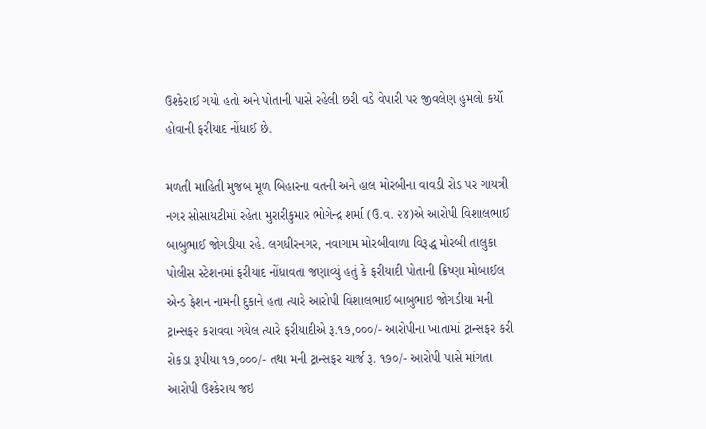ઉશ્કેરાઈ ગયો હતો અને પોતાની પાસે રહેલી છરી વડે વેપારી પર જીવલેણ હુમલો કર્યો હોવાની ફરીયાદ નોંધાઈ છે.

મળતી માહિતી મુજબ મૂળ બિહારના વતની અને હાલ મોરબીના વાવડી રોડ પર ગાયત્રી નગર સોસાયટીમાં રહેતા મુરારીકુમાર ભોગેન્દ્ર શર્મા (ઉ.વ. ૨૪)એ આરોપી વિશાલભાઈ બાબુભાઈ જોગડીયા રહે. લગધીરનગર, નવાગામ મોરબીવાળા વિરૂદ્ધ મોરબી તાલુકા પોલીસ સ્ટેશનમાં ફરીયાદ નોંધાવતા જણાવ્યું હતું કે ફરીયાદી પોતાની ક્રિષ્ણા મોબાઈલ એન્ડ ફેશન નામની દુકાને હતા ત્યારે આરોપી વિશાલભાઈ બાબુભાઇ જોગડીયા મની ટ્રાન્સફ૨ કરાવવા ગયેલ ત્યારે ફરીયાદીએ રૂ.૧૭,૦૦૦/- આરોપીના ખાતામાં ટ્રાન્સફર કરી રોકડા રૂપીયા ૧૭,૦૦૦/- તથા મની ટ્રાન્સફર ચાર્જ રૂ. ૧૭૦/- આરોપી પાસે માંગતા આરોપી ઉશ્કેરાય જઇ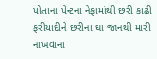પોતાના પેન્ટના નેફામાંથી છરી કાઢી ફરીયાદીને છરીના ઘા જાનથી મારી નાખવાના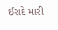ઈરાદે મારી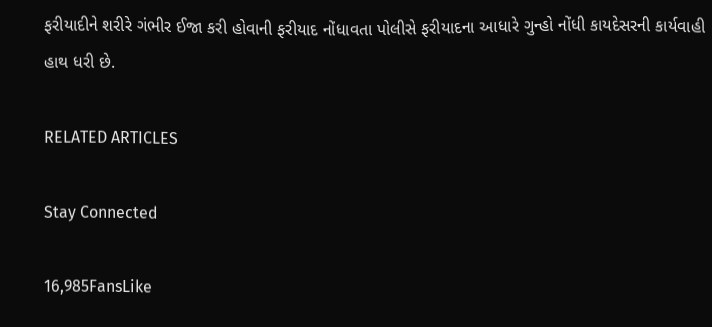ફરીયાદીને શરીરે ગંભીર ઈજા કરી હોવાની ફરીયાદ નોંધાવતા પોલીસે ફરીયાદના આધારે ગુન્હો નોંધી કાયદેસરની કાર્યવાહી હાથ ધરી છે.

RELATED ARTICLES

Stay Connected

16,985FansLike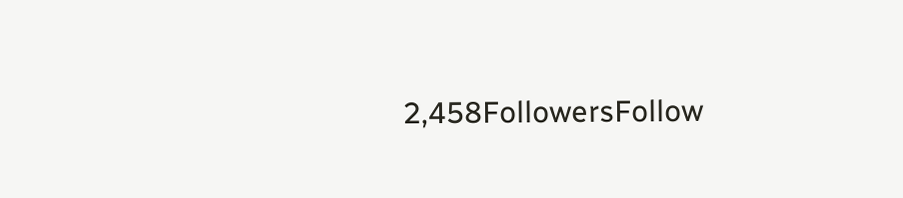2,458FollowersFollow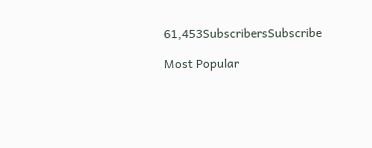61,453SubscribersSubscribe

Most Popular